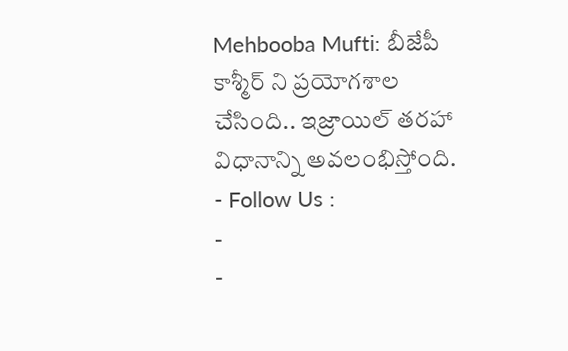Mehbooba Mufti: బీజేపీ కాశ్మీర్ ని ప్రయోగశాల చేసింది.. ఇజ్రాయిల్ తరహా విధానాన్ని అవలంభిస్తోంది.
- Follow Us :
-
-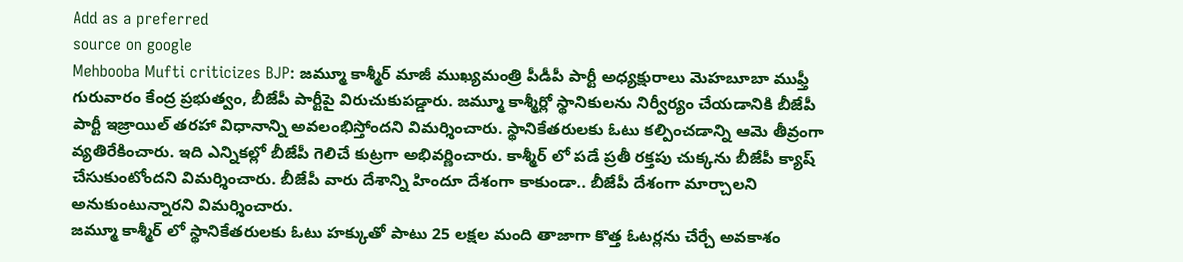Add as a preferred
source on google
Mehbooba Mufti criticizes BJP: జమ్మూ కాశ్మీర్ మాజీ ముఖ్యమంత్రి పీడీపీ పార్టీ అధ్యక్షురాలు మెహబూబా ముఫ్తీ గురువారం కేంద్ర ప్రభుత్వం, బీజేపీ పార్టీపై విరుచుకుపడ్డారు. జమ్మూ కాశ్మీర్లో స్థానికులను నిర్వీర్యం చేయడానికి బీజేపీ పార్టీ ఇజ్రాయిల్ తరహా విధానాన్ని అవలంభిస్తోందని విమర్శించారు. స్థానికేతరులకు ఓటు కల్పించడాన్ని ఆమె తీవ్రంగా వ్యతిరేకించారు. ఇది ఎన్నికల్లో బీజేపీ గెలిచే కుట్రగా అభివర్ణించారు. కాశ్మీర్ లో పడే ప్రతీ రక్తపు చుక్కను బీజేపీ క్యాష్ చేసుకుంటోందని విమర్శించారు. బీజేపీ వారు దేశాన్ని హిందూ దేశంగా కాకుండా.. బీజేపీ దేశంగా మార్చాలని అనుకుంటున్నారని విమర్శించారు.
జమ్మూ కాశ్మీర్ లో స్థానికేతరులకు ఓటు హక్కుతో పాటు 25 లక్షల మంది తాజాగా కొత్త ఓటర్లను చేర్చే అవకాశం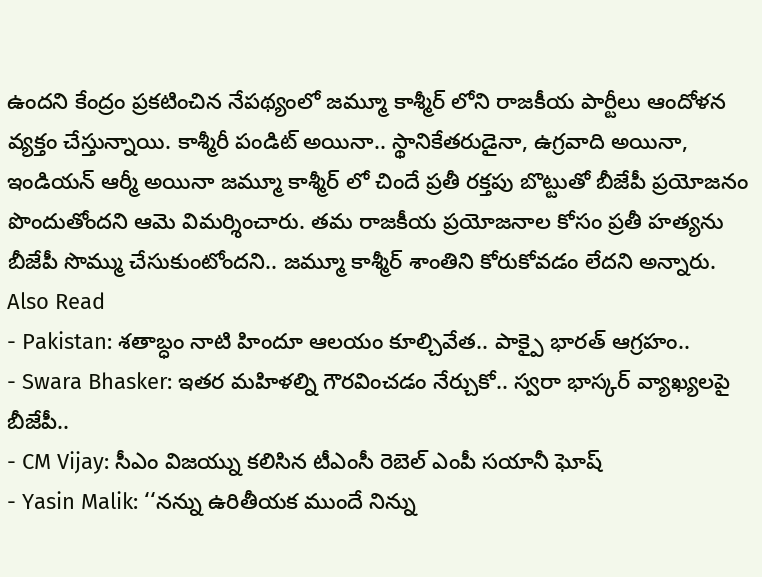ఉందని కేంద్రం ప్రకటించిన నేపథ్యంలో జమ్మూ కాశ్మీర్ లోని రాజకీయ పార్టీలు ఆందోళన వ్యక్తం చేస్తున్నాయి. కాశ్మీరీ పండిట్ అయినా.. స్థానికేతరుడైనా, ఉగ్రవాది అయినా, ఇండియన్ ఆర్మీ అయినా జమ్మూ కాశ్మీర్ లో చిందే ప్రతీ రక్తపు బొట్టుతో బీజేపీ ప్రయోజనం పొందుతోందని ఆమె విమర్శించారు. తమ రాజకీయ ప్రయోజనాల కోసం ప్రతీ హత్యను బీజేపీ సొమ్ము చేసుకుంటోందని.. జమ్మూ కాశ్మీర్ శాంతిని కోరుకోవడం లేదని అన్నారు.
Also Read
- Pakistan: శతాబ్ధం నాటి హిందూ ఆలయం కూల్చివేత.. పాక్పై భారత్ ఆగ్రహం..
- Swara Bhasker: ఇతర మహిళల్ని గౌరవించడం నేర్చుకో.. స్వరా భాస్కర్ వ్యాఖ్యలపై బీజేపీ..
- CM Vijay: సీఎం విజయ్ను కలిసిన టీఎంసీ రెబెల్ ఎంపీ సయానీ ఘోష్
- Yasin Malik: ‘‘నన్ను ఉరితీయక ముందే నిన్ను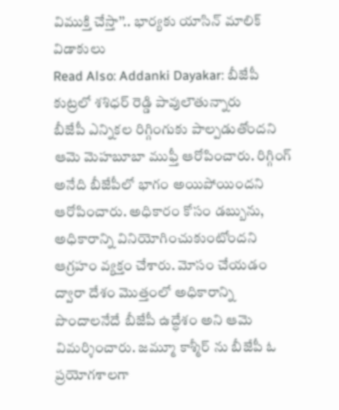విముక్తి చేస్తా’’.. భార్యకు యాసిన్ మాలిక్ విడాకులు
Read Also: Addanki Dayakar: బీజేపీ కుట్రలో శశిధర్ రెడ్డి పావులౌతున్నారు
బీజేపీ ఎన్నికల రిగ్గింగుకు పాల్పడుతోందని ఆమె మెహబూబా ముఫ్తీ ఆరోపించారు. రిగ్గింగ్ అనేది బీజేపీలో భాగం అయిపోయిందని ఆరోపించారు. అధికారం కోసం డబ్బును, అధికారాన్ని వినియోగించుకుంటోందని ఆగ్రహం వ్యక్తం చేశారు. మోసం చేయడం ద్వారా దేశం మొత్తంలో అధికారాన్ని పొందాలనేదే బీజేపీ ఉద్ధేశం అని ఆమె విమర్శించారు. జమ్మూ కాశ్మీర్ ను బీజేపీ ఓ ప్రయోగశాలగా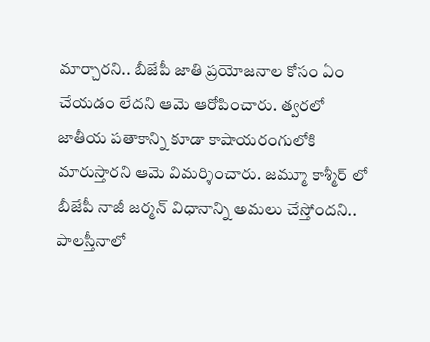మార్చారని.. బీజేపీ జాతి ప్రయోజనాల కోసం ఏం చేయడం లేదని ఆమె ఆరోపించారు. త్వరలో జాతీయ పతాకాన్ని కూడా కాషాయరంగులోకి మారుస్తారని ఆమె విమర్శించారు. జమ్మూ కాశ్మీర్ లో బీజేపీ నాజీ జర్మన్ విధానాన్ని అమలు చేస్తోందని.. పాలస్తీనాలో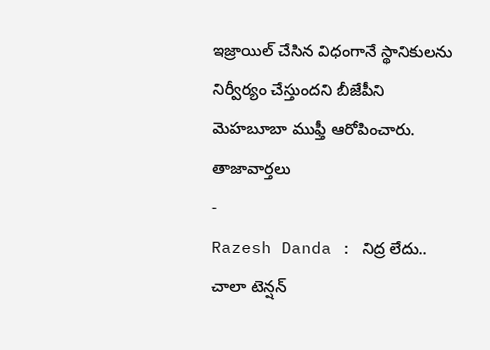ఇజ్రాయిల్ చేసిన విధంగానే స్థానికులను నిర్వీర్యం చేస్తుందని బీజేపీని మెహబూబా ముఫ్తీ ఆరోపించారు.
తాజావార్తలు
-
Razesh Danda : నిద్ర లేదు.. చాలా టెన్షన్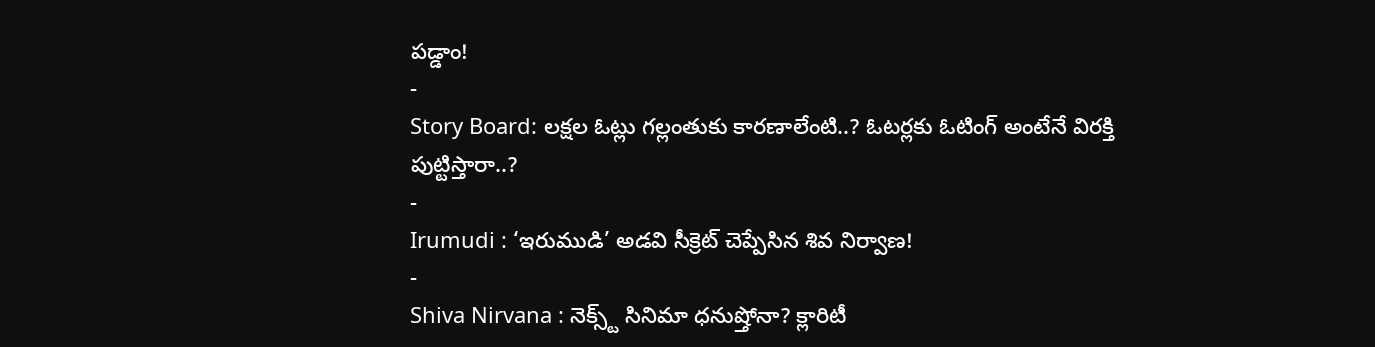పడ్డాం!
-
Story Board: లక్షల ఓట్లు గల్లంతుకు కారణాలేంటి..? ఓటర్లకు ఓటింగ్ అంటేనే విరక్తి పుట్టిస్తారా..?
-
Irumudi : ‘ఇరుముడి’ అడవి సీక్రెట్ చెప్పేసిన శివ నిర్వాణ!
-
Shiva Nirvana : నెక్స్ట్ సినిమా ధనుష్తోనా? క్లారిటీ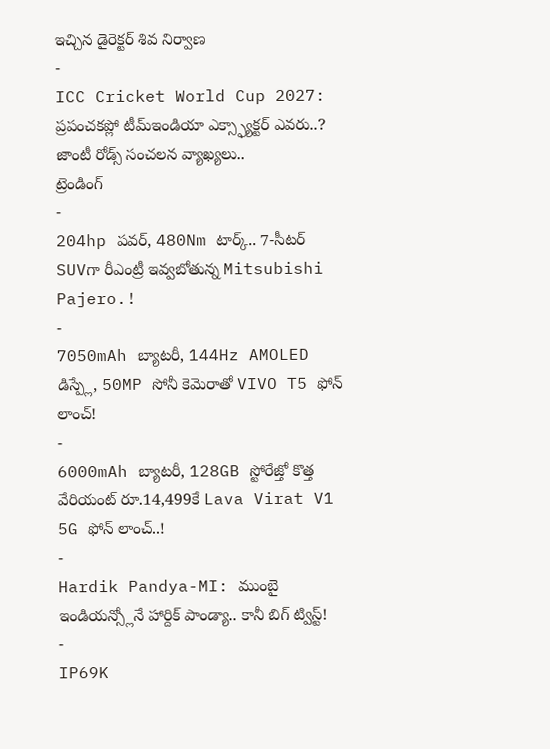ఇచ్చిన డైరెక్టర్ శివ నిర్వాణ
-
ICC Cricket World Cup 2027: ప్రపంచకప్లో టీమ్ఇండియా ఎక్స్ఫ్యాక్టర్ ఎవరు..? జాంటీ రోడ్స్ సంచలన వ్యాఖ్యలు..
ట్రెండింగ్
-
204hp పవర్, 480Nm టార్క్.. 7-సీటర్ SUVగా రీఎంట్రీ ఇవ్వబోతున్న Mitsubishi Pajero.!
-
7050mAh బ్యాటరీ, 144Hz AMOLED డిస్ప్లే, 50MP సోనీ కెమెరాతో VIVO T5 ఫోన్ లాంచ్!
-
6000mAh బ్యాటరీ, 128GB స్టోరేజ్తో కొత్త వేరియంట్ రూ.14,499కే Lava Virat V1 5G ఫోన్ లాంచ్..!
-
Hardik Pandya-MI: ముంబై ఇండియన్స్లోనే హార్దిక్ పాండ్యా.. కానీ బిగ్ ట్విస్ట్!
-
IP69K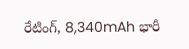రేటింగ్, 8,340mAh భారీ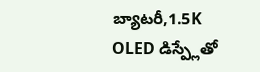బ్యాటరీ,1.5K OLED డిస్ప్లేతో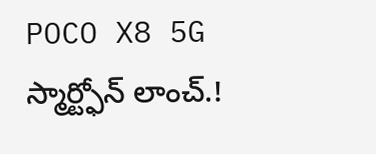POCO X8 5G స్మార్ట్ఫోన్ లాంచ్.!